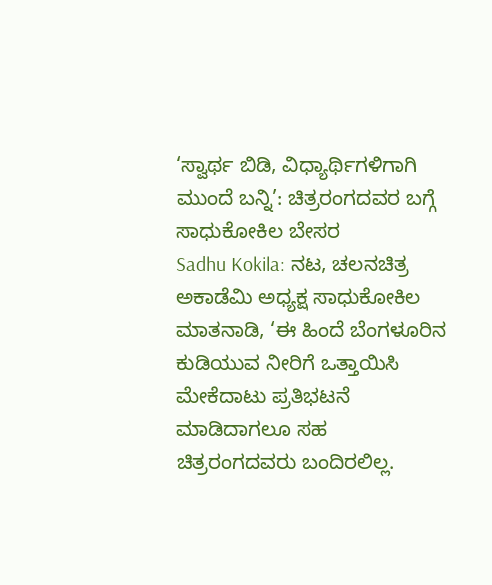‘ಸ್ವಾರ್ಥ ಬಿಡಿ, ವಿಧ್ಯಾರ್ಥಿಗಳಿಗಾಗಿ ಮುಂದೆ ಬನ್ನಿ’: ಚಿತ್ರರಂಗದವರ ಬಗ್ಗೆ ಸಾಧುಕೋಕಿಲ ಬೇಸರ
Sadhu Kokila: ನಟ, ಚಲನಚಿತ್ರ ಅಕಾಡೆಮಿ ಅಧ್ಯಕ್ಷ ಸಾಧುಕೋಕಿಲ ಮಾತನಾಡಿ, ‘ಈ ಹಿಂದೆ ಬೆಂಗಳೂರಿನ ಕುಡಿಯುವ ನೀರಿಗೆ ಒತ್ತಾಯಿಸಿ ಮೇಕೆದಾಟು ಪ್ರತಿಭಟನೆ ಮಾಡಿದಾಗಲೂ ಸಹ ಚಿತ್ರರಂಗದವರು ಬಂದಿರಲಿಲ್ಲ.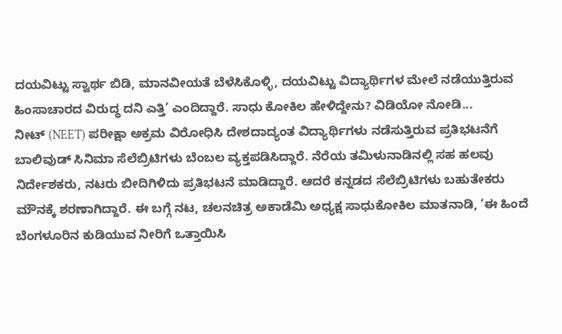ದಯವಿಟ್ಟು ಸ್ವಾರ್ಥ ಬಿಡಿ, ಮಾನವೀಯತೆ ಬೆಳೆಸಿಕೊಳ್ಳಿ, ದಯವಿಟ್ಟು ವಿದ್ಯಾರ್ಥಿಗಳ ಮೇಲೆ ನಡೆಯುತ್ತಿರುವ ಹಿಂಸಾಚಾರದ ವಿರುದ್ಧ ದನಿ ಎತ್ತಿ’ ಎಂದಿದ್ದಾರೆ. ಸಾಧು ಕೋಕಿಲ ಹೇಳಿದ್ದೇನು? ವಿಡಿಯೋ ನೋಡಿ...
ನೀಟ್ (NEET) ಪರೀಕ್ಷಾ ಅಕ್ರಮ ವಿರೋಧಿಸಿ ದೇಶದಾದ್ಯಂತ ವಿದ್ಯಾರ್ಥಿಗಳು ನಡೆಸುತ್ತಿರುವ ಪ್ರತಿಭಟನೆಗೆ ಬಾಲಿವುಡ್ ಸಿನಿಮಾ ಸೆಲೆಬ್ರಿಟಿಗಳು ಬೆಂಬಲ ವ್ಯಕ್ತಪಡಿಸಿದ್ದಾರೆ. ನೆರೆಯ ತಮಿಳುನಾಡಿನಲ್ಲಿ ಸಹ ಹಲವು ನಿರ್ದೇಶಕರು, ನಟರು ಬೀದಿಗಿಳಿದು ಪ್ರತಿಭಟನೆ ಮಾಡಿದ್ದಾರೆ. ಆದರೆ ಕನ್ನಡದ ಸೆಲೆಬ್ರಿಟಿಗಳು ಬಹುತೇಕರು ಮೌನಕ್ಕೆ ಶರಣಾಗಿದ್ದಾರೆ. ಈ ಬಗ್ಗೆ ನಟ, ಚಲನಚಿತ್ರ ಅಕಾಡೆಮಿ ಅಧ್ಯಕ್ಷ ಸಾಧುಕೋಕಿಲ ಮಾತನಾಡಿ, ‘ಈ ಹಿಂದೆ ಬೆಂಗಳೂರಿನ ಕುಡಿಯುವ ನೀರಿಗೆ ಒತ್ತಾಯಿಸಿ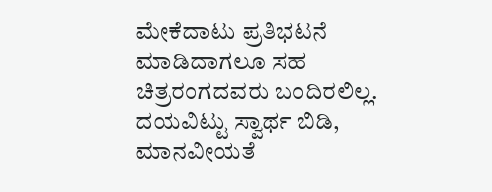ಮೇಕೆದಾಟು ಪ್ರತಿಭಟನೆ ಮಾಡಿದಾಗಲೂ ಸಹ ಚಿತ್ರರಂಗದವರು ಬಂದಿರಲಿಲ್ಲ. ದಯವಿಟ್ಟು ಸ್ವಾರ್ಥ ಬಿಡಿ, ಮಾನವೀಯತೆ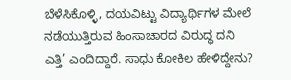ಬೆಳೆಸಿಕೊಳ್ಳಿ, ದಯವಿಟ್ಟು ವಿದ್ಯಾರ್ಥಿಗಳ ಮೇಲೆ ನಡೆಯುತ್ತಿರುವ ಹಿಂಸಾಚಾರದ ವಿರುದ್ಧ ದನಿ ಎತ್ತಿ’ ಎಂದಿದ್ದಾರೆ. ಸಾಧು ಕೋಕಿಲ ಹೇಳಿದ್ದೇನು?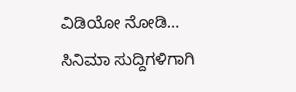ವಿಡಿಯೋ ನೋಡಿ…
ಸಿನಿಮಾ ಸುದ್ದಿಗಳಿಗಾಗಿ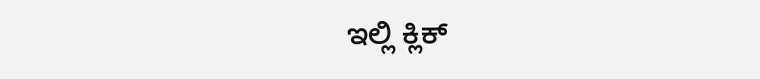ಇಲ್ಲಿ ಕ್ಲಿಕ್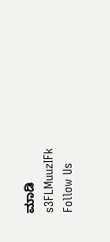ಮಾಡಿ
s3FLMuuzIFk
Follow Us